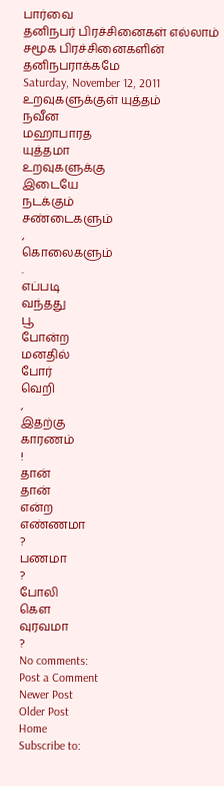பார்வை
தனிநபர் பிரச்சினைகள் எல்லாம் சமூக பிரச்சினைகளின் தனிநபராக்கமே
Saturday, November 12, 2011
உறவுகளுக்குள் யுத்தம்
நவீன
மஹாபாரத
யுத்தமா
உறவுகளுக்கு
இடையே
நடக்கும்
சண்டைகளும்
,
கொலைகளும்
.
எப்படி
வந்தது
பூ
போன்ற
மனதில்
போர்
வெறி
,
இதற்கு
காரணம்
!
தான்
தான்
என்ற
எண்ணமா
?
பணமா
?
போலி
கௌ
வுரவமா
?
No comments:
Post a Comment
Newer Post
Older Post
Home
Subscribe to: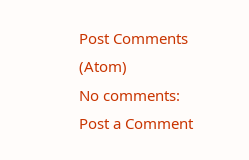Post Comments (Atom)
No comments:
Post a Comment